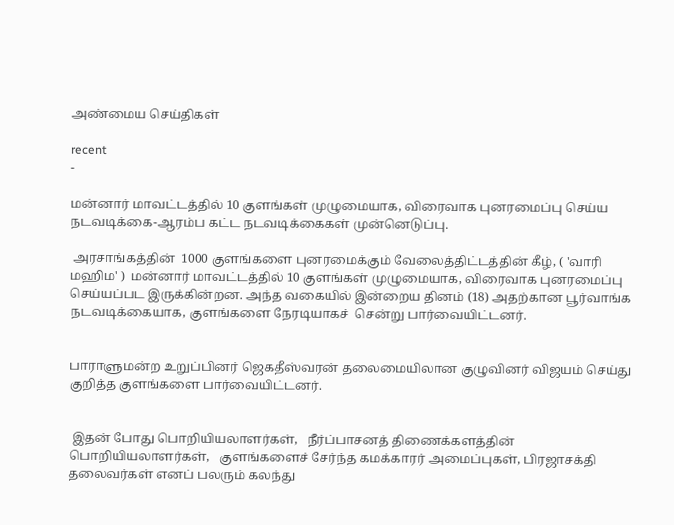அண்மைய செய்திகள்

recent
-

மன்னார் மாவட்டத்தில் 10 குளங்கள் முழுமையாக, விரைவாக புனரமைப்பு செய்ய நடவடிக்கை-ஆரம்ப கட்ட நடவடிக்கைகள் முன்னெடுப்பு.

 அரசாங்கத்தின்  1000 குளங்களை புனரமைக்கும் வேலைத்திட்டத்தின் கீழ், ( 'வாரி மஹிம' )  மன்னார் மாவட்டத்தில் 10 குளங்கள் முழுமையாக, விரைவாக புனரமைப்பு செய்யப்பட இருக்கின்றன. அந்த வகையில் இன்றைய தினம் (18) அதற்கான பூர்வாங்க நடவடிக்கையாக, குளங்களை நேரடியாகச்  சென்று பார்வையிட்டனர்.


பாராளுமன்ற உறுப்பினர் ஜெகதீஸ்வரன் தலைமையிலான குழுவினர் விஜயம் செய்து குறித்த குளங்களை பார்வையிட்டனர்.


 இதன் போது பொறியியலாளர்கள்,   நீர்ப்பாசனத் திணைக்களத்தின்   பொறியியலாளர்கள்,   குளங்களைச் சேர்ந்த கமக்காரர் அமைப்புகள், பிரஜாசக்தி தலைவர்கள் எனப் பலரும் கலந்து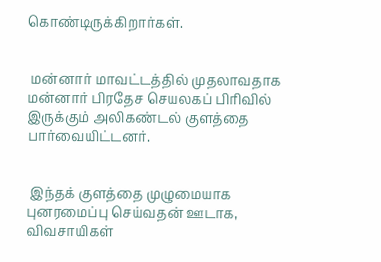கொண்டிருக்கிறார்கள்.


 மன்னார் மாவட்டத்தில் முதலாவதாக   மன்னார் பிரதேச செயலகப் பிரிவில் இருக்கும் அலிகண்டல் குளத்தை பார்வையிட்டனர்.


 இந்தக் குளத்தை முழுமையாக புனரமைப்பு செய்வதன் ஊடாக,   விவசாயிகள்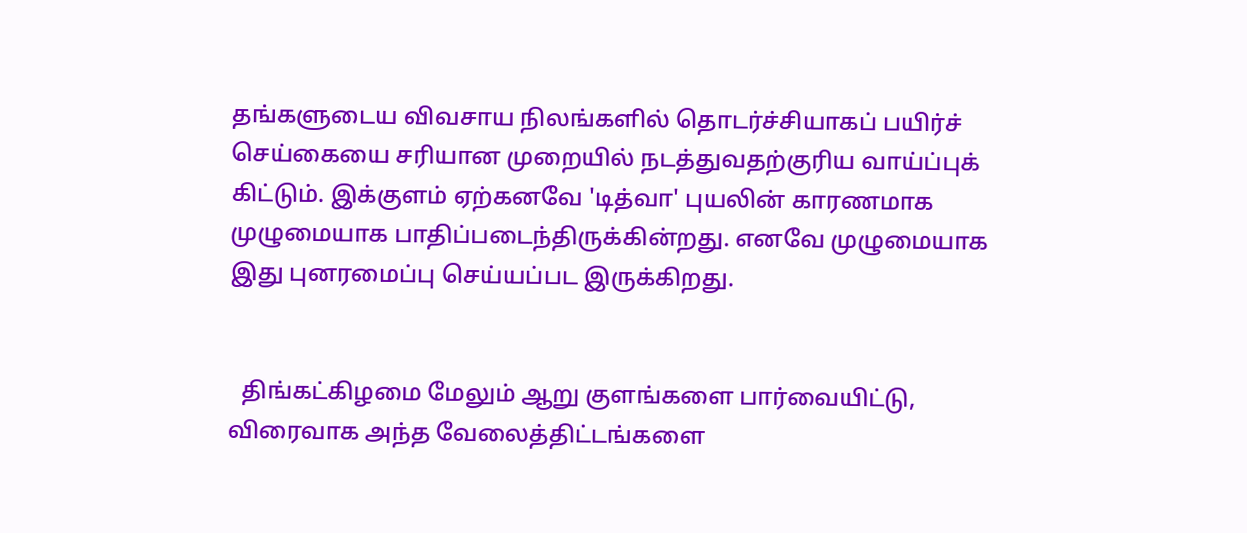தங்களுடைய விவசாய நிலங்களில் தொடர்ச்சியாகப் பயிர்ச் செய்கையை சரியான முறையில் நடத்துவதற்குரிய வாய்ப்புக் கிட்டும். இக்குளம் ஏற்கனவே 'டித்வா' புயலின் காரணமாக முழுமையாக பாதிப்படைந்திருக்கின்றது. எனவே முழுமையாக இது புனரமைப்பு செய்யப்பட இருக்கிறது.


  திங்கட்கிழமை மேலும் ஆறு குளங்களை பார்வையிட்டு, விரைவாக அந்த வேலைத்திட்டங்களை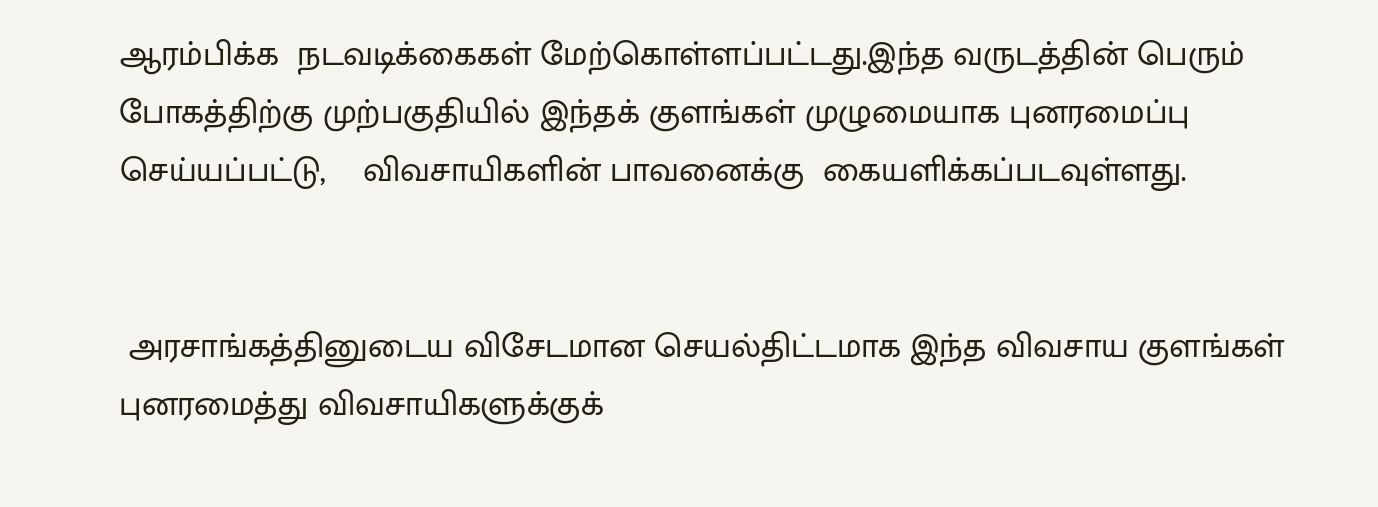ஆரம்பிக்க  நடவடிக்கைகள் மேற்கொள்ளப்பட்டது.இந்த வருடத்தின் பெரும் போகத்திற்கு முற்பகுதியில் இந்தக் குளங்கள் முழுமையாக புனரமைப்பு செய்யப்பட்டு,    விவசாயிகளின் பாவனைக்கு  கையளிக்கப்படவுள்ளது.


 அரசாங்கத்தினுடைய விசேடமான செயல்திட்டமாக இந்த விவசாய குளங்கள் புனரமைத்து விவசாயிகளுக்குக்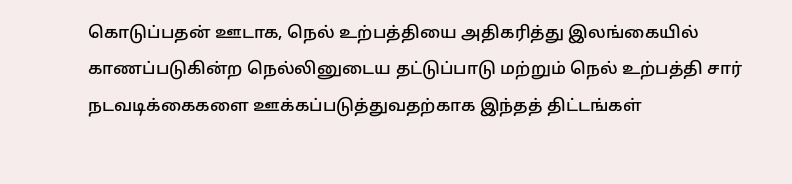கொடுப்பதன் ஊடாக, நெல் உற்பத்தியை அதிகரித்து இலங்கையில் காணப்படுகின்ற நெல்லினுடைய தட்டுப்பாடு மற்றும் நெல் உற்பத்தி சார் நடவடிக்கைகளை ஊக்கப்படுத்துவதற்காக இந்தத் திட்டங்கள்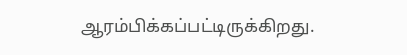ஆரம்பிக்கப்பட்டிருக்கிறது.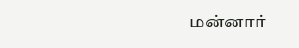மன்னார்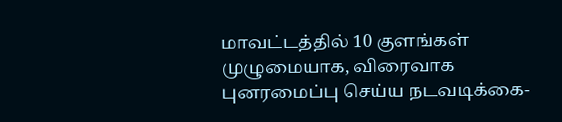மாவட்டத்தில் 10 குளங்கள் முழுமையாக, விரைவாக புனரமைப்பு செய்ய நடவடிக்கை-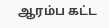ஆரம்ப கட்ட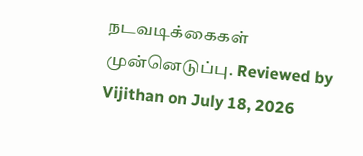நடவடிக்கைகள் முன்னெடுப்பு. Reviewed by Vijithan on July 18, 2026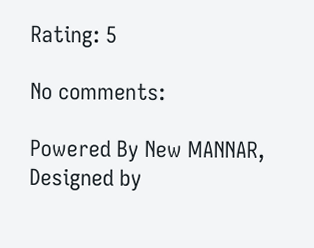Rating: 5

No comments:

Powered By New MANNAR, Designed by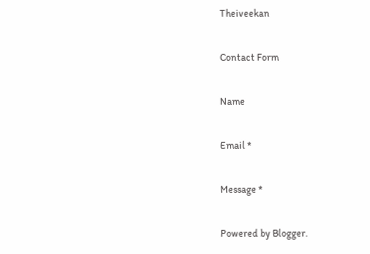Theiveekan

Contact Form

Name

Email *

Message *

Powered by Blogger.